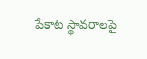పేకాట స్థావరాలపై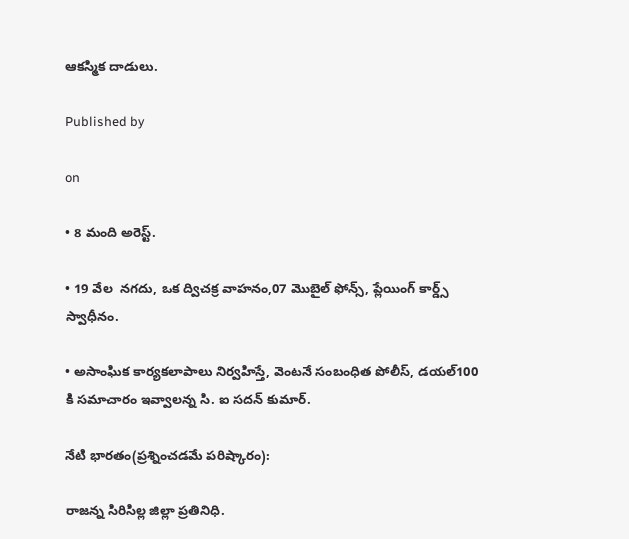ఆకస్మిక దాడులు.

Published by

on

• 8 మంది అరెస్ట్.

• 19 వేల  నగదు, ఒక ద్విచక్ర వాహనం,07 మొబైల్ ఫోన్స్, ప్లేయింగ్ కార్డ్స్  స్వాధీనం.

• అసాంఘిక కార్యకలాపాలు నిర్వహిస్తే, వెంటనే సంబంధిత పోలీస్, డయల్100 కి సమాచారం ఇవ్వాలన్న సి. ఐ సదన్ కుమార్.

నేటి భారతం(ప్రశ్నించడమే పరిష్కారం):

రాజన్న సిరిసిల్ల జిల్లా ప్రతినిధి.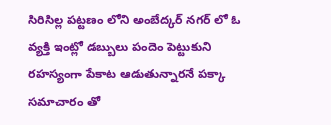సిరిసిల్ల పట్టణం లోని అంబేద్కర్ నగర్ లో ఓ వ్యక్తి ఇంట్లో డబ్బులు పందెం పెట్టుకుని రహస్యంగా పేకాట ఆడుతున్నారనే పక్కా సమాచారం తో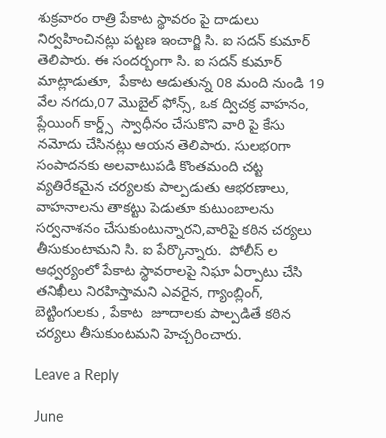శుక్రవారం రాత్రి పేకాట స్థావరం పై దాడులు నిర్వహించినట్లు పట్టణ ఇంచార్జి సి. ఐ సదన్ కుమార్ తెలిపారు. ఈ సందర్బంగా సి. ఐ సదన్ కుమార్   మాట్లాడుతూ,  పేకాట ఆడుతున్న 08 మంది నుండి 19 వేల నగదు,07 మొబైల్ ఫోన్స్, ఒక ద్విచక్ర వాహనం, ప్లేయింగ్ కార్డ్స్  స్వాధీనం చేసుకొని వారి పై కేసు నమోదు చేసినట్లు ఆయన తెలిపారు. సులభoగా సంపాదనకు అలవాటుపడి కొంతమంది చట్ట వ్యతిరేకమైన చర్యలకు పాల్పడుతు ఆభరణాలు, వాహనాలను తాకట్టు పెడుతూ కుటుంబాలను సర్వనాశనం చేసుకుంటున్నారని,వారిపై కఠిన చర్యలు తీసుకుంటామని సి. ఐ పేర్కొన్నారు.  పోలీస్ ల ఆధ్వర్యంలో పేకాట స్థావరాలపై నిఘా ఏర్పాటు చేసి  తనిఖీలు నిరహిస్తామని ఎవరైన, గ్యాంబ్లింగ్,  బెట్టింగులకు , పేకాట  జూదాలకు పాల్పడితే కఠిన చర్యలు తీసుకుంటమని హెచ్చరించారు.

Leave a Reply

June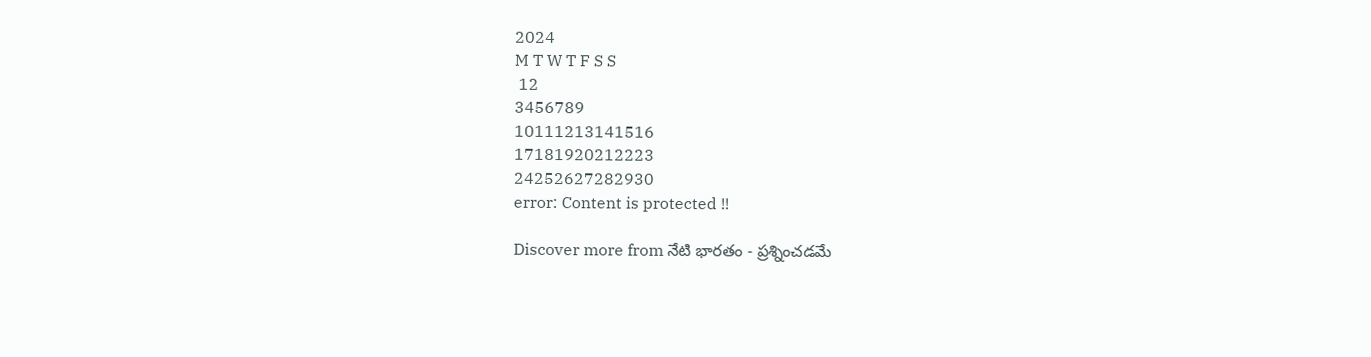2024
M T W T F S S
 12
3456789
10111213141516
17181920212223
24252627282930
error: Content is protected !!

Discover more from నేటి భారతం - ప్రశ్నించడమే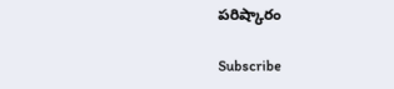పరిష్కారం

Subscribe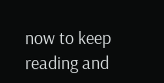now to keep reading and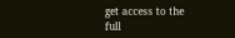get access to the full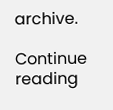archive.

Continue reading